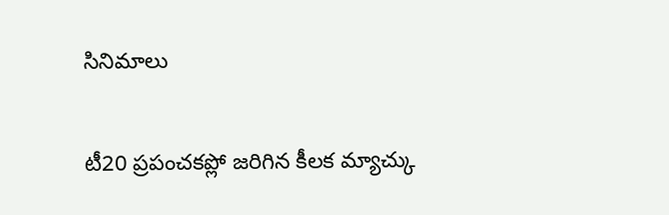సినిమాలు

టీ20 ప్రపంచకప్లో జరిగిన కీలక మ్యాచ్కు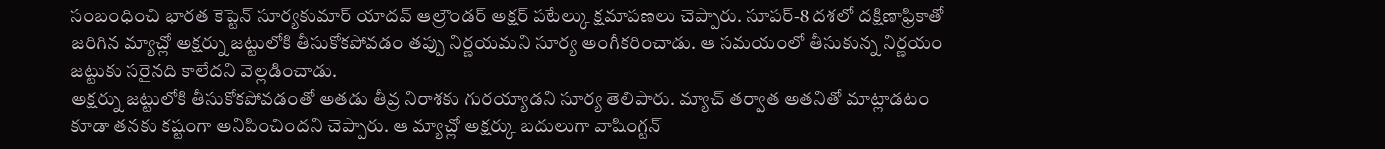సంబంధించి భారత కెప్టెన్ సూర్యకుమార్ యాదవ్ ఆల్రౌండర్ అక్షర్ పటేల్కు క్షమాపణలు చెప్పారు. సూపర్-8 దశలో దక్షిణాఫ్రికాతో జరిగిన మ్యాచ్లో అక్షర్ను జట్టులోకి తీసుకోకపోవడం తప్పు నిర్ణయమని సూర్య అంగీకరించాడు. ఆ సమయంలో తీసుకున్న నిర్ణయం జట్టుకు సరైనది కాలేదని వెల్లడించాడు.
అక్షర్ను జట్టులోకి తీసుకోకపోవడంతో అతడు తీవ్ర నిరాశకు గురయ్యాడని సూర్య తెలిపారు. మ్యాచ్ తర్వాత అతనితో మాట్లాడటం కూడా తనకు కష్టంగా అనిపించిందని చెప్పారు. ఆ మ్యాచ్లో అక్షర్కు బదులుగా వాషింగ్టన్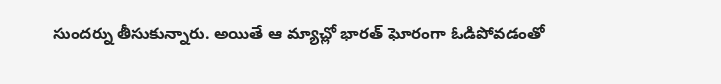సుందర్ను తీసుకున్నారు. అయితే ఆ మ్యాచ్లో భారత్ ఘోరంగా ఓడిపోవడంతో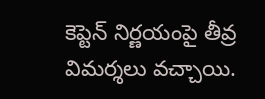కెప్టెన్ నిర్ణయంపై తీవ్ర విమర్శలు వచ్చాయి.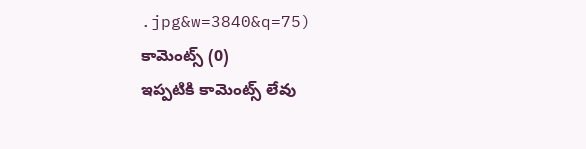.jpg&w=3840&q=75)
కామెంట్స్ (0)
ఇప్పటికి కామెంట్స్ లేవు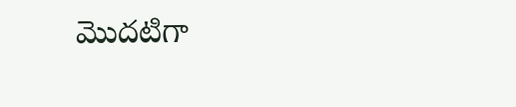మొదటిగా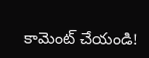కామెంట్ చేయండి!